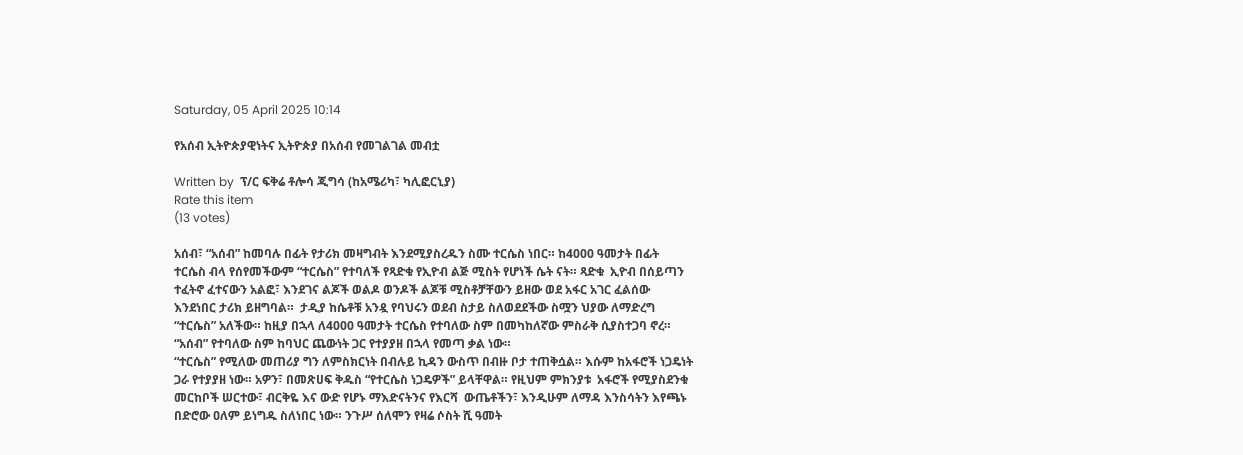Saturday, 05 April 2025 10:14

የአሰብ ኢትዮጵያዊነትና ኢትዮጵያ በአሰብ የመገልገል መብቷ

Written by  ፕ/ር ፍቅሬ ቶሎሳ ጂግሳ (ከአሜሪካ፣ ካሊፎርኒያ)
Rate this item
(13 votes)

አሰብ፣ “አሰብ” ከመባሉ በፊት የታሪክ መዛግብት እንደሚያስረዱን ስሙ ተርሴስ ነበር። ከ4000 ዓመታት በፊት ተርሴስ ብላ የሰየመችውም “ተርሴስ” የተባለች የጻድቁ የኢዮብ ልጅ ሚስት የሆነች ሴት ናት። ጻድቁ  ኢዮብ በሰይጣን ተፈትኖ ፈተናውን አልፎ፣ እንደገና ልጆች ወልዶ ወንዶች ልጆቹ ሚስቶቻቸውን ይዘው ወደ አፋር አገር ፈልሰው እንደነበር ታሪክ ይዘግባል።  ታዲያ ከሴቶቹ አንዷ የባህሩን ወደብ ስታይ ስለወደደችው ስሟን ህያው ለማድረግ “ተርሴስ” አለችው። ከዚያ በኋላ ለ4000 ዓመታት ተርሴስ የተባለው ስም በመካከለኛው ምስራቅ ሲያስተጋባ ኖረ። “አሰብ” የተባለው ስም ከባህር ጨውነት ጋር የተያያዘ በኋላ የመጣ ቃል ነው።
“ተርሴስ” የሚለው መጠሪያ ግን ለምስክርነት በብሉይ ኪዳን ውስጥ በብዙ ቦታ ተጠቅሷል። እሱም ከአፋሮች ነጋዴነት ጋራ የተያያዘ ነው። አዎን፣ በመጽሀፍ ቅዱስ “የተርሴስ ነጋዴዎች” ይላቸዋል። የዚህም ምክንያቱ  አፋሮች የሚያስደንቁ መርከቦች ሠርተው፣ ብርቅዬ እና ውድ የሆኑ ማእድናትንና የእርሻ  ውጤቶችን፣ እንዲሁም ለማዳ እንስሳትን እየጫኑ በድሮው ዐለም ይነግዱ ስለነበር ነው። ንጉሥ ሰለሞን የዛሬ ሶስት ሺ ዓመት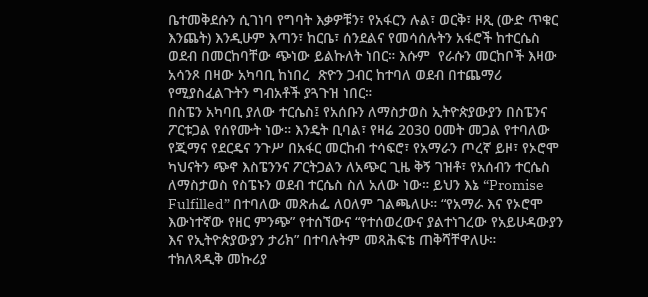ቤተመቅደሱን ሲገነባ የግባት እቃዎቹን፣ የአፋርን ሉል፣ ወርቅ፣ ዞጺ (ውድ ጥቁር እንጨት) እንዲሁም እጣን፣ ከርቤ፣ ሰንደልና የመሳሰሉትን አፋሮች ከተርሴስ ወደብ በመርከባቸው ጭነው ይልኩለት ነበር። እሱም  የራሱን መርከቦች እዛው አሳንጾ በዛው አካባቢ ከነበረ  ጽዮን ጋብር ከተባለ ወደብ በተጨማሪ የሚያስፈልጉትን ግብአቶች ያጓጉዝ ነበር።
በስፔን አካባቢ ያለው ተርሴስ፤ የአሰቡን ለማስታወስ ኢትዮጵያውያን በስፔንና ፖርቱጋል የሰየሙት ነው። እንዴት ቢባል፣ የዛሬ 2030 ዐመት መጋል የተባለው የጂማና የደርዴና ንጉሥ በአፋር መርከብ ተሳፍሮ፣ የአማራን ጦረኛ ይዞ፣ የኦሮሞ ካህናትን ጭኖ እስፔንንና ፖርትጋልን ለአጭር ጊዜ ቅኝ ገዝቶ፣ የአሰብን ተርሴስ ለማስታወስ የስፔኑን ወደብ ተርሴስ ስለ አለው ነው። ይህን እኔ “Promise Fulfilled” በተባለው መጽሐፌ ለዐለም ገልጫለሁ። “የአማራ እና የኦሮሞ እውነተኛው የዘር ምንጭ” የተሰኘውና “የተሰወረውና ያልተነገረው የአይሁዳውያን እና የኢትዮጵያውያን ታሪክ” በተባሉትም መጻሕፍቴ ጠቅሻቸዋለሁ።
ተክለጻዲቅ መኩሪያ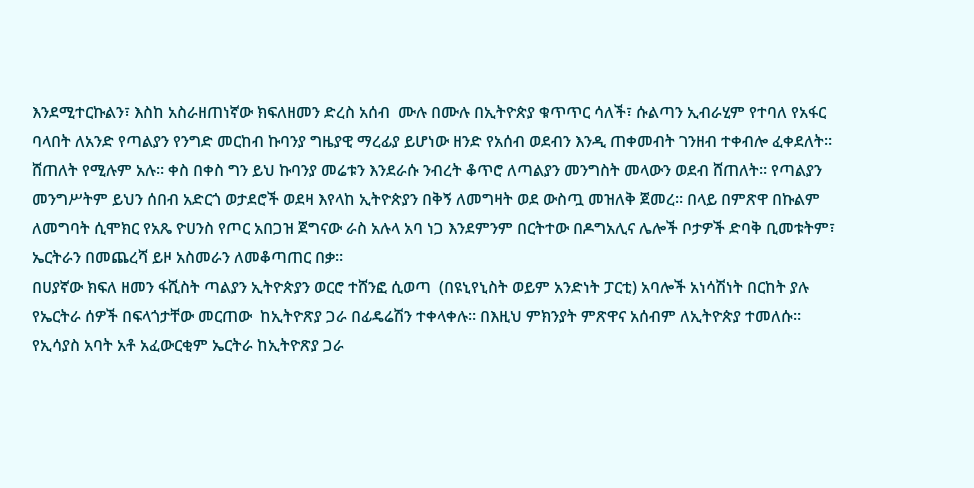እንደሚተርኩልን፣ እስከ አስራዘጠነኛው ክፍለዘመን ድረስ አሰብ  ሙሉ በሙሉ በኢትዮጵያ ቁጥጥር ሳለች፣ ሱልጣን ኢብራሂም የተባለ የአፋር ባላበት ለአንድ የጣልያን የንግድ መርከብ ኩባንያ ግዜያዊ ማረፊያ ይሆነው ዘንድ የአሰብ ወደብን እንዲ ጠቀመብት ገንዘብ ተቀብሎ ፈቀደለት።  ሸጠለት የሚሉም አሉ። ቀስ በቀስ ግን ይህ ኩባንያ መሬቱን እንደራሱ ንብረት ቆጥሮ ለጣልያን መንግስት መላውን ወደብ ሸጠለት። የጣልያን መንግሥትም ይህን ሰበብ አድርጎ ወታደሮች ወደዛ እየላከ ኢትዮጵያን በቅኝ ለመግዛት ወደ ውስጧ መዝለቅ ጀመረ። በላይ በምጽዋ በኩልም ለመግባት ሲሞክር የአጼ ዮሀንስ የጦር አበጋዝ ጀግናው ራስ አሉላ አባ ነጋ እንደምንም በርትተው በዶግአሊና ሌሎች ቦታዎች ድባቅ ቢመቱትም፣ ኤርትራን በመጨረሻ ይዞ አስመራን ለመቆጣጠር በቃ።
በሀያኛው ክፍለ ዘመን ፋሺስት ጣልያን ኢትዮጵያን ወርሮ ተሸንፎ ሲወጣ  (በዩኒየኒስት ወይም አንድነት ፓርቲ) አባሎች አነሳሽነት በርከት ያሉ የኤርትራ ሰዎች በፍላጎታቸው መርጠው  ከኢትዮጽያ ጋራ በፊዴሬሽን ተቀላቀሉ። በእዚህ ምክንያት ምጽዋና አሰብም ለኢትዮጵያ ተመለሱ። የኢሳያስ አባት አቶ አፈውርቂም ኤርትራ ከኢትዮጽያ ጋራ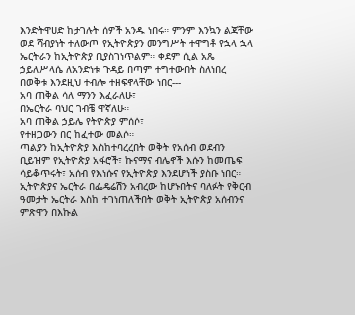እንድትዋሀድ ከታገሉት ሰዎች አንዱ ነበሩ። ምንም እንኳን ልጃቸው ወደ ሻብያነት ተለውጦ የኢትዮጵያን መንግሥት ተዋግቶ የኋላ ኋላ ኤርትራን ከኢትዮጵያ ቢያስገነጥልም። ቀደም ሲል አጼ ኃይለሥላሴ ለአንድነቱ ጉዳይ በጣም ተግተውበት ስለነበረ በወቅቱ እንደዚህ ተብሎ ተዘፍኖላቸው ነበር---
አባ ጠቅል ሳለ ማንን እፈራለሁ፣
በኤርትራ ባህር ገብቼ ዋኛለሁ።
አባ ጠቅል ኃይሌ የትዮጵያ ምሰሶ፣
የተዘጋውን በር ከፈተው መልሶ።
ጣልያን ከኢትዮጵያ እስከተባረረበት ወቅት የአሰብ ወደብን ቢይዝም የኢትዮጵያ አፋሮች፣ ኩናማና ብሌኖች እሱን ከመጤፍ ሳይቆጥሩት፣ አሰብ የእነሱና የኢትዮጵያ እንደሆነች ያስቡ ነበር። ኢትዮጵያና ኤርትራ በፌዴሬሽን አብረው ከሆኑበትና ባለፉት የቅርብ ዓመታት ኤርትራ እስከ ተገነጠለችበት ወቅት ኢትዮጵያ አሰብንና ምጽዋን በእኩል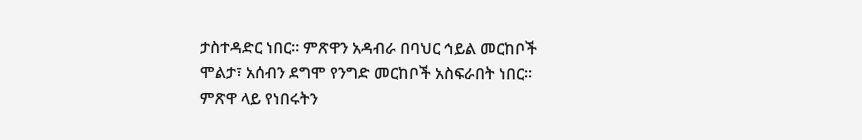ታስተዳድር ነበር። ምጽዋን አዳብራ በባህር ኅይል መርከቦች ሞልታ፣ አሰብን ደግሞ የንግድ መርከቦች አስፍራበት ነበር። ምጽዋ ላይ የነበሩትን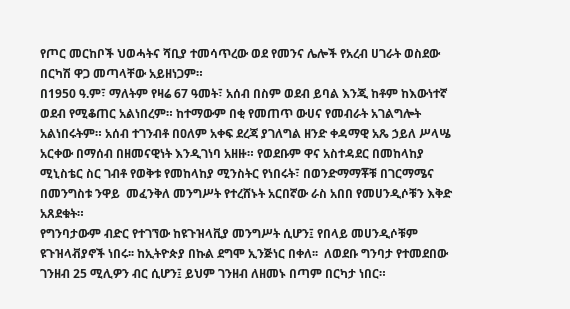የጦር መርከቦች ህወሓትና ሻቢያ ተመሳጥረው ወደ የመንና ሌሎች የአረብ ሀገራት ወስደው በርካሽ ዋጋ መጣላቸው አይዘነጋም።
በ1950 ዓ.ም፣ ማለትም የዛሬ 67 ዓመት፣ አሰብ በስም ወደብ ይባል እንጂ ከቶም ከእውነተኛ ወደብ የሚቆጠር አልነበረም። ከተማውም በቂ የመጠጥ ውሀና የመብራት አገልግሎት አልነበሩትም። አሰብ ተገንብቶ በዐለም አቀፍ ደረጃ ያገለግል ዘንድ ቀዳማዊ አጼ ኃይለ ሥላሤ አርቀው በማሰብ በዘመናዊነት እንዲገነባ አዘዙ። የወደቡም ዋና አስተዳደር በመከላከያ ሚኒስቴር ስር ገብቶ የወቅቱ የመከላከያ ሚንስትር የነበሩት፣ በወንድማማቾቹ በገርማሜና በመንግስቱ ንዋይ  መፈንቅለ መንግሥት የተረሸኑት አርበኛው ራስ አበበ የመሀንዲሶቹን እቅድ አጸደቁት።
የግንባታውም ብድር የተገኘው ከዩጉዝላቪያ መንግሥት ሲሆን፤ የበላይ መሀንዲሶቹም ዩጉዝላቭያኖች ነበሩ፡፡ ከኢትዮጵያ በኩል ደግሞ ኢንጅነር በቀለ፡፡  ለወደቡ ግንባታ የተመደበው ገንዘብ 25 ሚሊዎን ብር ሲሆን፤ ይህም ገንዘብ ለዘመኑ በጣም በርካታ ነበር።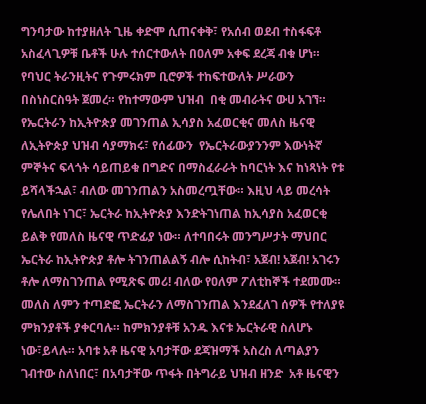ግንባታው ከተያዘለት ጊዜ ቀድሞ ሲጠናቀቅ፣ የአሰብ ወደብ ተስፋፍቶ አስፈላጊዎቹ ቤቶች ሁሉ ተሰርተውለት በዐለም አቀፍ ደረጃ ብቁ ሆነ። የባህር ትራንዚትና የጉምሩክም ቢሮዎች ተከፍተውለት ሥራውን በስነስርስዓት ጀመረ። የከተማውም ህዝብ  በቂ መብራትና ውሀ አገኘ።
የኤርትራን ከኢትዮጵያ መገንጠል ኢሳያስ አፈወርቂና መለስ ዜናዊ ለኢትዮጵያ ህዝብ ሳያማክሩ፣ የሰፊውን  የኤርትራውያንንም እውነትኛ ምኞትና ፍላጎት ሳይጠይቁ በግድና በማስፈራራት ከባርነት እና ከነጻነት የቱ ይሻላችኋል፣ ብለው መገንጠልን አስመረጧቸው። እዚህ ላይ መረሳት የሌለበት ነገር፣ ኤርትራ ከኢትዮጵያ እንድትገነጠል ከኢሳያስ አፈወርቂ ይልቅ የመለስ ዜናዊ ጥድፊያ ነው። ለተባበሩት መንግሥታት ማህበር ኤርትራ ከኢትዮጵያ ቶሎ ትገንጠልልኝ ብሎ ሲከትብ፣ አጀብ! አጀብ! አገሩን ቶሎ ለማስገንጠል የሚጽፍ መሪ! ብለው የዐለም ፖለቲከኞች ተደመሙ። መለስ ለምን ተጣድፎ ኤርትራን ለማስገንጠል እንደፈለገ ሰዎች የተለያዩ ምክንያቶች ያቀርባሉ። ከምክንያቶቹ አንዱ እናቱ ኤርትራዊ ስለሆኑ ነው፣ይላሉ። አባቱ አቶ ዜናዊ አባታቸው ደጃዝማች አስረስ ለጣልያን ገብተው ስለነበር፣ በአባታቸው ጥፋት በትግራይ ህዝብ ዘንድ  አቶ ዜናዊን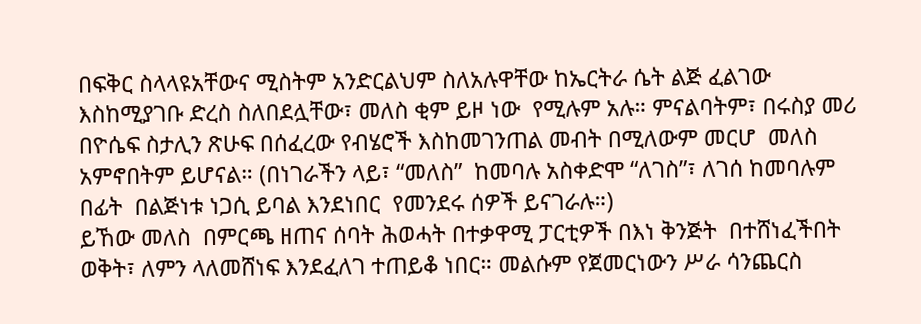በፍቅር ስላላዩአቸውና ሚስትም አንድርልህም ስለአሉዋቸው ከኤርትራ ሴት ልጅ ፈልገው እስከሚያገቡ ድረስ ስለበደሏቸው፣ መለስ ቂም ይዞ ነው  የሚሉም አሉ። ምናልባትም፣ በሩስያ መሪ በዮሴፍ ስታሊን ጽሁፍ በሰፈረው የብሄሮች እስከመገንጠል መብት በሚለውም መርሆ  መለስ አምኖበትም ይሆናል። (በነገራችን ላይ፣ “መለስ”  ከመባሉ አስቀድሞ “ለገስ”፣ ለገሰ ከመባሉም በፊት  በልጅነቱ ነጋሲ ይባል እንደነበር  የመንደሩ ሰዎች ይናገራሉ።)
ይኸው መለስ  በምርጫ ዘጠና ሰባት ሕወሓት በተቃዋሚ ፓርቲዎች በእነ ቅንጅት  በተሸነፈችበት ወቅት፣ ለምን ላለመሸነፍ እንደፈለገ ተጠይቆ ነበር። መልሱም የጀመርነውን ሥራ ሳንጨርስ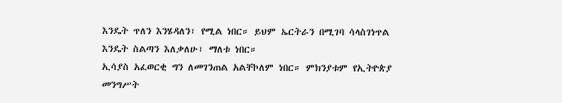እንዴት ጥለን እንሄዳለን፣ የሚል ነበር። ይህም ኤርትራን በሚገባ ሳላስገነጥል እንዴት ስልጣን እለቃለሁ፣ ማለቱ ነበር።
ኢሳያስ አፈወርቂ ግን ለመገንጠል አልቸኮለም ነበር። ምክንያቱም የኢትዮጵያ መንግሥት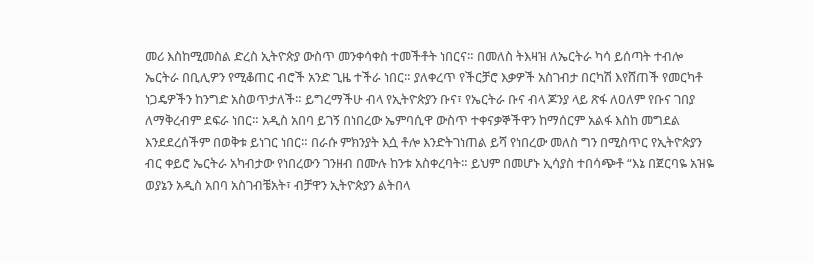መሪ እስከሚመስል ድረስ ኢትዮጵያ ውስጥ መንቀሳቀስ ተመችቶት ነበርና። በመለስ ትእዛዝ ለኤርትራ ካሳ ይሰጣት ተብሎ ኤርትራ በቢሊዎን የሚቆጠር ብሮች አንድ ጊዜ ተችራ ነበር። ያለቀረጥ የችርቻሮ እቃዎች አስገብታ በርካሽ እየሸጠች የመርካቶ ነጋዴዎችን ከንግድ አስወጥታለች። ይግረማችሁ ብላ የኢትዮጵያን ቡና፣ የኤርትራ ቡና ብላ ጆንያ ላይ ጽፋ ለዐለም የቡና ገበያ ለማቅረብም ደፍራ ነበር። አዲስ አበባ ይገኝ በነበረው ኤምባሲዋ ውስጥ ተቀናቃኞችዋን ከማሰርም አልፋ እስከ መግደል እንደደረሰችም በወቅቱ ይነገር ነበር። በራሱ ምክንያት እሷ ቶሎ እንድትገነጠል ይሻ የነበረው መለስ ግን በሚስጥር የኢትዮጵያን ብር ቀይሮ ኤርትራ አካብታው የነበረውን ገንዘብ በሙሉ ከንቱ አስቀረባት። ይህም በመሆኑ ኢሳያስ ተበሳጭቶ “እኔ በጀርባዬ አዝዬ ወያኔን አዲስ አበባ አስገብቼአት፣ ብቻዋን ኢትዮጵያን ልትበላ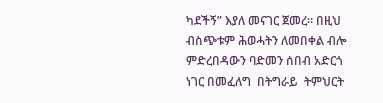ካደችኝ” እያለ መናገር ጀመረ። በዚህ ብስጭቱም ሕወሓትን ለመበቀል ብሎ ምድረበዳውን ባድመን ሰበብ አድርጎ ነገር በመፈለግ  በትግራይ  ትምህርት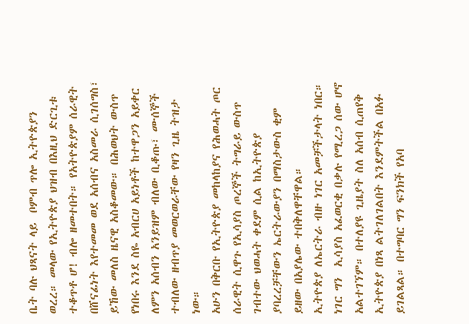ቤት ባሉ ህጻናት ላይ  ቦምብ ጥሎ ኢትዮጵያን ወረረ። መላው የኢትዮጵያ ህዝብ በእዚህ ድርጊቱ ተቆጥቶ ሆ! ብሎ ዘመተበት። የአትዮጵያም ሰራዊት በሸናፊነት እየተመመ ወደ አሰብና አስመራ ሲገሰግስ፣ ይኸው መለስ ዜናዊ አስቆመው። በሕወህት ውስጥ የነበሩ እንደ ስዬ አብርሀ አይነቶች ከተዋጋን አይቀር ለምን አሰብን አንይዝም ብለው ቢቆጡ፣ ሙሰኞች ተብለው ዘብጥያ መወርወራቸው የዛን ጊዜ ትዝታ ነው።
አሁን በቅርቡ የኢትዮጵያ መከላከያና የሕወሓት ጦር ሰራዊት ሲዋጉ የኢሳያስ ጦረኞች ትግራይ ውስጥ ገብተው ህወሓት ቀደም ሲል ከኢትዮጵያ ያባረረቻቸውን ኤርትራውያን በማስታውስ ቂም ይዘው በአያሌው ተበቅለዋቸዋል።
ኢትዮጵያ ለኤርትራ ብዙ ነገር አመቻችታላት ነበር። ነገር ግን  ኢሳያስ አፈወርቂ በቃሉ የሚረጋ ሰው ሆኖ አልተገኘም። በተለያዩ ጊዜያት ስለ አሰብ ሲጠየቅ ኢትዮጵያ በነጻ ልትገለገልበት እንደምትችል በአፉ ይገልጻል። በተግባር ግን ፍንክች የአባ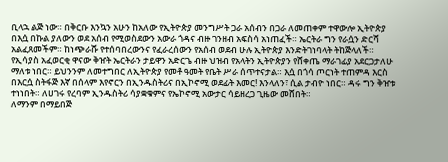ቢላኋ ልጅ ነው። በቅርቡ እንኳን አሁን ከአለው የኢትዮጵያ መንግሥት ጋራ አሰብን በጋራ ለመጠቀም ተዋውሎ ኢትዮጵያ በእሷ በኩል ያለውን ወደ አሰብ የሚወስደውን አውራ ጎዳና ብዙ ገንዘብ አፍስሳ አነጠፈች። ኤርትራ ግን የራሷን ድርሻ አልፈጸመችም። ከነጭራሹ የተሰባበረውንና የፈራረሰውን የአሰብ ወደብ ሁሉ ኢትዮጵያ እንድትገነባላት ትከጅላለች።
የኢሳያስ አፈወርቂ ዋናው ቅዠት ኤርትራን ታይዋን አድርጌ ብዙ ህዝብ የአላትን ኢትዮጵያን የሸቀጤ ማራገፊያ አደርጋታለሁ ማለቱ ነበር። ይህንንም ለመተግበር ለኢትዮጵያ የመቶ ዓመት የቤት ሥራ ሰጥተናታል። እሷ በጎሳ ጦርነት ተጠምዳ እርስ በእርሷ ስትፋጅ እኛ በሰላም እየኖርን በኢንዱስትሪና በኢኮኖሚ ወደፊት እመር! እንላለን፣ ሲል ታብዮ ነበር። ዳሩ ግን ቅዠቱ ተነነበት። ለሀገሩ የረባም ኢንዱስትሪ ሳያቋቁምና የኤኮኖሚ አውታር ሳይዘረጋ ጊዜው መሸበት።
ለማንም በማይበጅ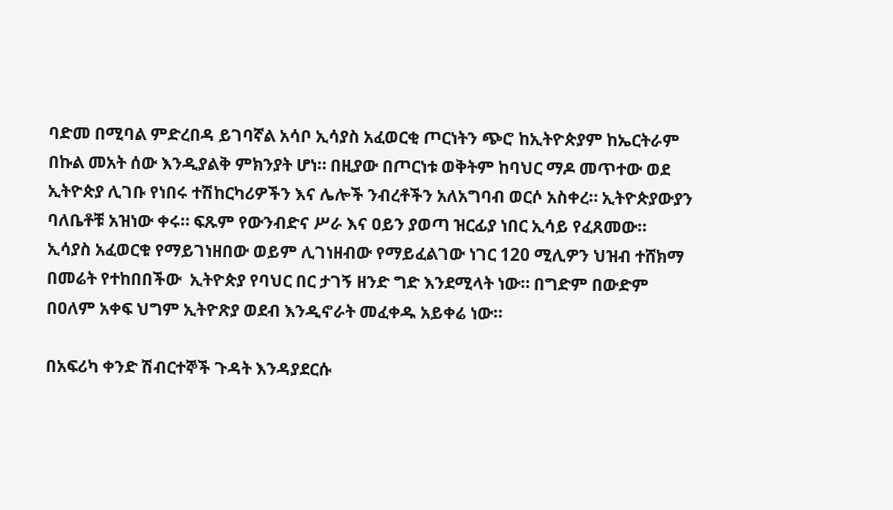ባድመ በሚባል ምድረበዳ ይገባኛል አሳቦ ኢሳያስ አፈወርቂ ጦርነትን ጭሮ ከኢትዮጵያም ከኤርትራም በኩል መአት ሰው እንዲያልቅ ምክንያት ሆነ። በዚያው በጦርነቱ ወቅትም ከባህር ማዶ መጥተው ወደ ኢትዮጵያ ሊገቡ የነበሩ ተሽከርካሪዎችን እና ሌሎች ንብረቶችን አለአግባብ ወርሶ አስቀረ። ኢትዮጵያውያን ባለቤቶቹ አዝነው ቀሩ። ፍጹም የውንብድና ሥራ እና ዐይን ያወጣ ዝርፊያ ነበር ኢሳይ የፈጸመው።
ኢሳያስ አፈወርቁ የማይገነዘበው ወይም ሊገነዘብው የማይፈልገው ነገር 120 ሚሊዎን ህዝብ ተሸክማ
በመሬት የተከበበችው  ኢትዮጵያ የባህር በር ታገኝ ዘንድ ግድ እንደሚላት ነው። በግድም በውድም በዐለም አቀፍ ህግም ኢትዮጽያ ወደብ እንዲኖራት መፈቀዱ አይቀሬ ነው።

በአፍሪካ ቀንድ ሽብርተኞች ጉዳት እንዳያደርሱ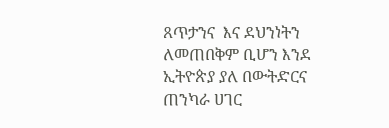ጸጥታንና  እና ደህንነትን ለመጠበቅም ቢሆን እንደ ኢትዮጵያ ያለ በውትድርና  ጠንካራ ሀገር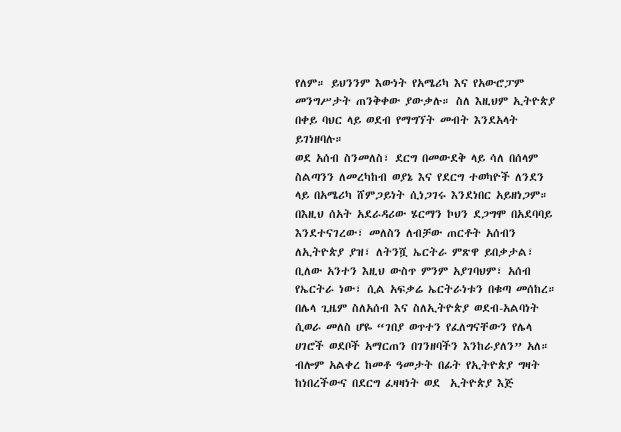የለም። ይህንንም እውነት የአሜሪካ እና የአውሮፓም መንግሥታት ጠንቅቀው ያውቃሉ። ስለ እዚህም ኢትዮጵያ በቀይ ባህር ላይ ወደብ የማግኘት መብት እንደአላት ይገነዘባሉ።
ወደ አሰብ ስንመለስ፣ ደርግ በመውደቅ ላይ ሳለ በሰላም ስልጣንን ለመረካከብ ወያኔ እና የደርግ ተወካዮች ለንደን ላይ በአሜሪካ ሸምጋይነት ሲነጋገሩ እንደነበር አይዘነጋም። በእዚህ ሰአት አደራዳሪው ሄርማን ኮህን ደጋግሞ በአደባባይ እንደተናገረው፣ መለስን ለብቻው ጠርቶት አሰብን ለኢትዮጵያ ያዝ፣ ለትንሿ ኤርትራ ምጽዋ ይበቃታል፣ ቢለው አንተን እዚህ ውስጥ ምንም አያገባህም፣ አሰብ የኤርትራ ነው፣ ሲል አፍቃሬ ኤርትራነቱን በቁጣ መሰከረ። በሌላ ጊዜም ስለአሰብ እና ስለኢትዮጵያ ወደብ-አልባነት ሲወራ መለስ ሆዬ “ገበያ ወጥተን የፈለግናቸውን የሌላ ሀገሮች ወደቦች አማርጠን በገንዘባችን እንከራያለን” አለ። ብሎም አልቀረ ከመቶ ዓመታት በፊት የኢትዮጵያ ግዛት ከነበረችውና በደርግ ፈዛዛነት ወደ  ኢትዮጵያ እጅ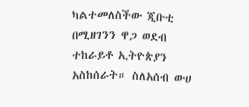ካልተመለስችው ጂቡቲ በሚዘገንን ዋጋ ወደብ ተከራይቶ ኢትዮጵያን አስከሰራት። ስለአሰብ ውሀ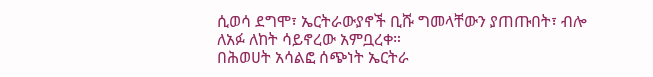ሲወሳ ደግሞ፣ ኤርትራውያኖች ቢሹ ግመላቸውን ያጠጡበት፣ ብሎ ለአፉ ለከት ሳይኖረው አምቧረቀ።
በሕወሀት አሳልፎ ሰጭነት ኤርትራ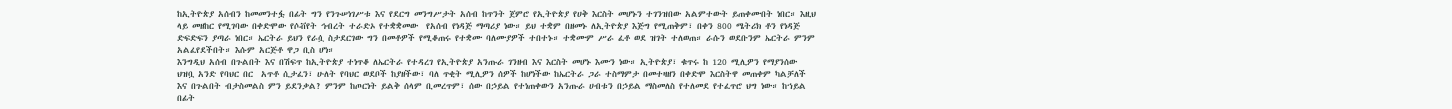ከኢትዮጵያ አሰብን ከመመንተፏ በፊት ግን የንጉሠነገሥቱ እና የደርግ መንግሥታት አሰብ ከጥንት ጀምሮ የኢትዮጵያ የሀቅ እርስት መሆኑን ተገንዝበው አልምተውት ይጠቀሙበት ነበር። እዚህ ላይ መዘከር የሚገባው በቀድሞው የሶቭየት ኅብረት ተራድኦ የተቋቋመው  የአሰብ የነዳጅ ማጣሪያ ነው። ይህ ተቋም በዘመኑ ለኢትዮጵያ እጅግ የሚጠቅም፣ በቀን 800 ሜትሪክ ቶን የነዳጅ ድፍድፍን ያጣራ ነበር። ኤርትራ ይህን የራሷ ስታደርገው ግን በመቶዎች የሚቆጠሩ የተቋሙ ባለሙያዎች ተበተኑ። ተቋሙም ሥራ ፈቶ ወደ ዝገት ተለወጠ። ራሱን ወደቡንም ኤርትራ ምንም አልፈየደችበት። እሱም አርጅቶ ዋጋ ቢስ ሆነ።
እንግዲህ አሰብ በጉልበት እና በሽፍጥ ከኢትዮጵያ ተነጥቆ ለኤርትራ የተዳረገ የኢትዮጵያ አንጡራ ገንዘብ እና እርስት መሆኑ እሙን ነው። ኢትዮጵያ፣ ቁጥሩ ከ 120 ሚሊዎን የማያንሰው ህዝቧ አንድ የባህር በር  አጥቶ ሲታፈን፣ ሁለት የባህር ወደቦች ከያዘችው፣ ባለ ጥቂት ሚሊዎን ሰዎች ከሆነችው ከኤርትራ ጋራ ተስማምታ በመተዛዘን በቀድሞ እርስትዋ መጠቀም ካልቻለች  እና በጉልበት ብታስመልስ ምን ይደንቃል? ምንም ከጦርነት ይልቅ ሰላም ቢመረጥም፣ ሰው በኃይል የተነጠቀውን አንጡራ ሀብቱን በኃይል ማስመለስ የተለመደ የተፈጥሮ ህግ ነው። ከኀይል በፊት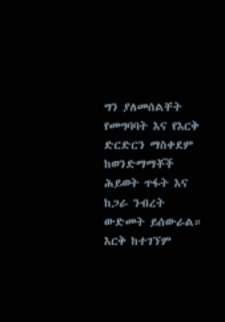ግን ያለመሰልቸት የመግባባት እና የእርቅ ድርድርን ማስቀደም ከወንድማማቾች ሕይወት ጥፋት እና ከጋራ ንብረት ውድመት ይሰውራል። እርቅ ከተገኘም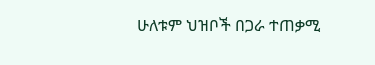ሁለቱም ህዝቦች በጋራ ተጠቃሚ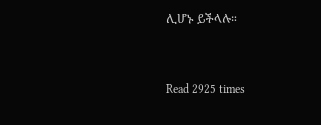ሊሆኑ ይችላሉ።


Read 2925 times